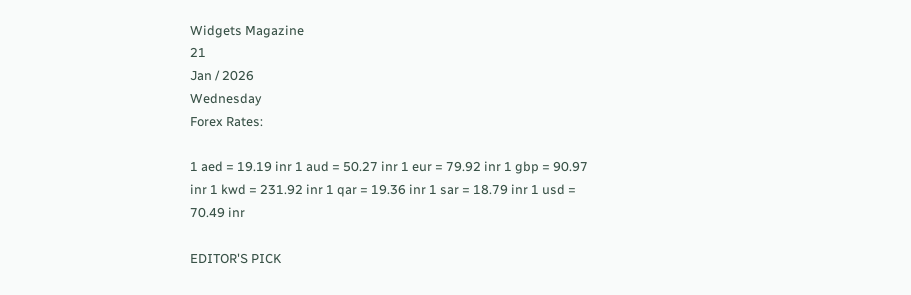Widgets Magazine
21
Jan / 2026
Wednesday
Forex Rates:

1 aed = 19.19 inr 1 aud = 50.27 inr 1 eur = 79.92 inr 1 gbp = 90.97 inr 1 kwd = 231.92 inr 1 qar = 19.36 inr 1 sar = 18.79 inr 1 usd = 70.49 inr

EDITOR'S PICK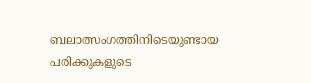ബലാത്സംഗത്തിനിടെയുണ്ടായ പരിക്കുകളുടെ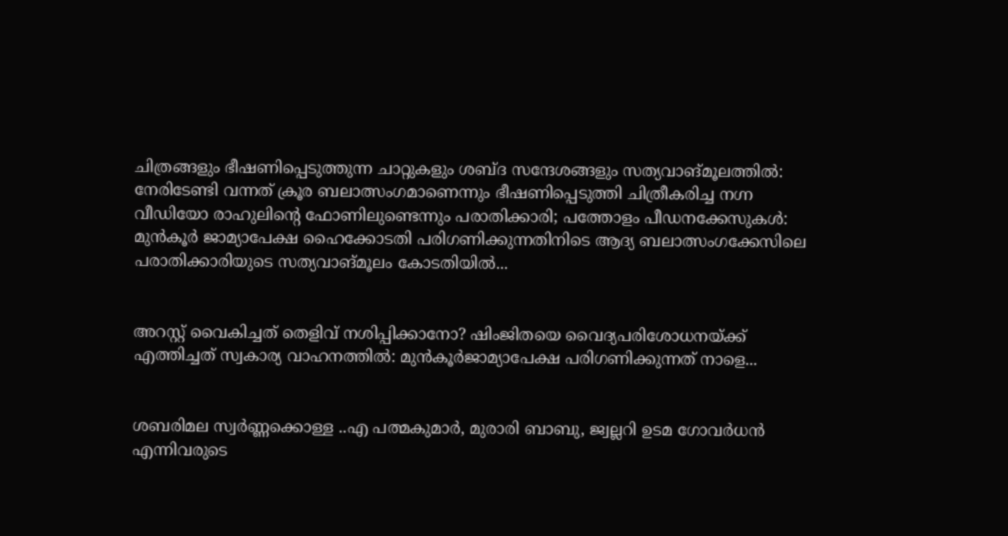ചിത്രങ്ങളും ഭീഷണിപ്പെടുത്തുന്ന ചാറ്റുകളും ശബ്‌ദ സന്ദേശങ്ങളും സത്യവാങ്‌മൂലത്തിൽ: നേരിടേണ്ടി വന്നത് ക്രൂര ബലാത്സംഗമാണെന്നും ഭീഷണിപ്പെടുത്തി ചിത്രീകരിച്ച നഗ്ന വീഡിയോ രാഹുലിന്റെ ഫോണിലുണ്ടെന്നും പരാതിക്കാരി; പത്തോളം പീഡനക്കേസുകൾ: മുൻകൂർ ജാമ്യാപേക്ഷ ഹൈക്കോടതി പരിഗണിക്കുന്നതിനിടെ ആദ്യ ബലാത്സംഗക്കേസിലെ പരാതിക്കാരിയുടെ സത്യവാങ്മൂലം കോടതിയിൽ...


അറസ്റ്റ് വൈകിച്ചത് തെളിവ് നശിപ്പിക്കാനോ? ഷിംജിതയെ വൈദ്യപരിശോധനയ്ക്ക് എത്തിച്ചത് സ്വകാര്യ വാഹനത്തില്‍: മുൻകൂർജാമ്യാപേക്ഷ പരിഗണിക്കുന്നത് നാളെ...


ശബരിമല സ്വർണ്ണക്കൊള്ള ..എ പത്മകുമാർ, മുരാരി ബാബു, ജ്വല്ലറി ഉടമ ഗോവർധൻ എന്നിവരുടെ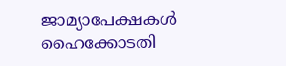ജാമ്യാപേക്ഷകൾ ഹൈക്കോടതി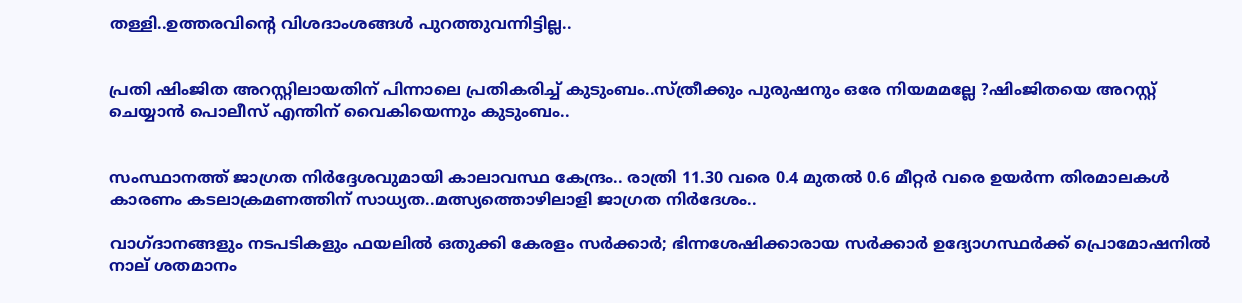തള്ളി..ഉത്തരവിന്റെ വിശദാംശങ്ങൾ പുറത്തുവന്നിട്ടില്ല..


പ്രതി ഷിംജിത അറസ്റ്റിലായതിന് പിന്നാലെ പ്രതികരിച്ച് കുടുംബം..സ്ത്രീക്കും പുരുഷനും ഒരേ നിയമമല്ലേ ?ഷിംജിതയെ അറസ്റ്റ് ചെയ്യാൻ പൊലീസ് എന്തിന് വൈകിയെന്നും കുടുംബം..


സംസ്ഥാനത്ത് ജാഗ്രത നിർദ്ദേശവുമായി കാലാവസ്ഥ കേന്ദ്രം.. രാത്രി 11.30 വരെ 0.4 മുതൽ 0.6 മീറ്റർ വരെ ഉയർന്ന തിരമാലകൾ കാരണം കടലാക്രമണത്തിന് സാധ്യത..മത്സ്യത്തൊഴിലാളി ജാഗ്രത നിർദേശം..

വാഗ്ദാനങ്ങളും നടപടികളും ഫയലിൽ ഒതുക്കി കേരളം സർക്കാർ; ഭിന്നശേഷിക്കാരായ സർക്കാർ ഉദ്യോഗസ്ഥർക്ക് പ്രൊമോഷനിൽ നാല് ശതമാനം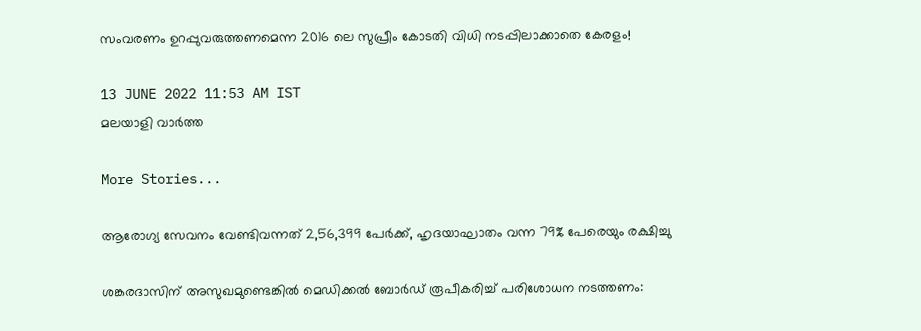സംവരണം ഉറപ്പുവരുത്തണമെന്ന 2016 ലെ സുപ്രീം കോടതി വിധി നടപ്പിലാക്കാതെ കേരളം!

13 JUNE 2022 11:53 AM IST
മലയാളി വാര്‍ത്ത

More Stories...

ആരോഗ്യ സേവനം വേണ്ടിവന്നത് 2,56,399 പേര്‍ക്ക്, ഹൃദയാഘാതം വന്ന 79% പേരെയും രക്ഷിച്ചു

ശങ്കരദാസിന് അസുഖമുണ്ടെങ്കില്‍ മെഡിക്കല്‍ ബോര്‍ഡ് രൂപീകരിച്ച് പരിശോധന നടത്തണം: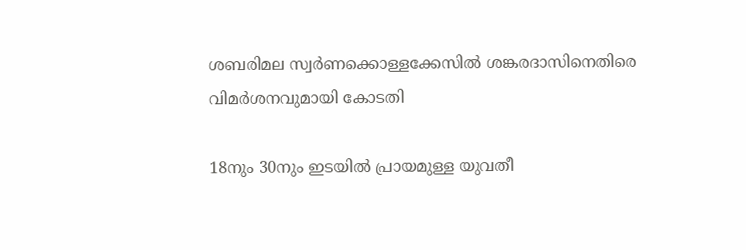ശബരിമല സ്വര്‍ണക്കൊള്ളക്കേസില്‍ ശങ്കരദാസിനെതിരെ വിമര്‍ശനവുമായി കോടതി

18നും 30നും ഇടയില്‍ പ്രായമുള്ള യുവതീ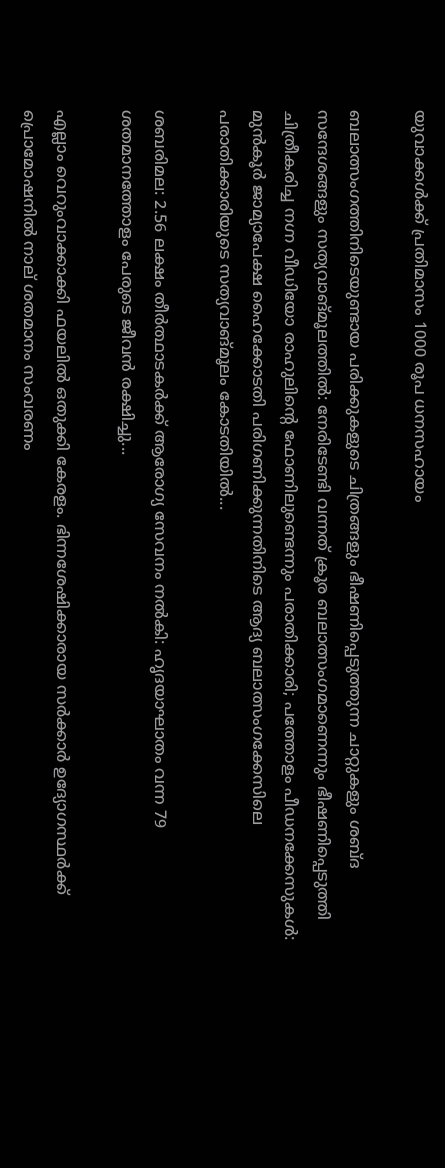യുവാക്കള്‍ക്ക് പ്രതിമാസം 1000 രൂപ ധനസഹായം

ബലാത്സംഗത്തിനിടെയുണ്ടായ പരിക്കുകളുടെ ചിത്രങ്ങളും ഭീഷണിപ്പെടുത്തുന്ന ചാറ്റുകളും ശബ്‌ദ സന്ദേശങ്ങളും സത്യവാങ്‌മൂലത്തിൽ: നേരിടേണ്ടി വന്നത് ക്രൂര ബലാത്സംഗമാണെന്നും ഭീഷണിപ്പെടുത്തി ചിത്രീകരിച്ച നഗ്ന വീഡിയോ രാഹുലിന്റെ ഫോണിലുണ്ടെന്നും പരാതിക്കാരി; പത്തോളം പീഡനക്കേസുകൾ: മുൻകൂർ ജാമ്യാപേക്ഷ ഹൈക്കോടതി പരിഗണിക്കുന്നതിനിടെ ആദ്യ ബലാത്സംഗക്കേസിലെ പരാതിക്കാരിയുടെ സത്യവാങ്മൂലം കോടതിയിൽ...

ശബരിമല: 2.56 ലക്ഷം തീര്‍ത്ഥാടകര്‍ക്ക് ആരോഗ്യ സേവനം നല്‍കി: ഹൃദയാഘാതം വന്ന 79 ശതമാനത്തോളം പേരുടെ ജീവന്‍ രക്ഷിച്ചു...

എല്ലാം വെറുംവാക്കാക്കി ഫയലിൽ ഒതുക്കി കേരളം. ഭിന്നശേഷിക്കാരായ സർക്കാർ ഉദ്യോഗസ്ഥർക്ക് പ്രൊമോഷനിൽ നാല് ശതമാനം സംവരണം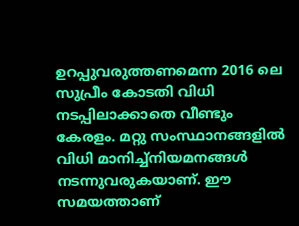ഉറപ്പുവരുത്തണമെന്ന 2016 ലെ സുപ്രീം കോടതി വിധി നടപ്പിലാക്കാതെ വീണ്ടും കേരളം. മറ്റു സംസ്ഥാനങ്ങളിൽ വിധി മാനിച്ച്നിയമനങ്ങൾ നടന്നുവരുകയാണ്. ഈ സമയത്താണ്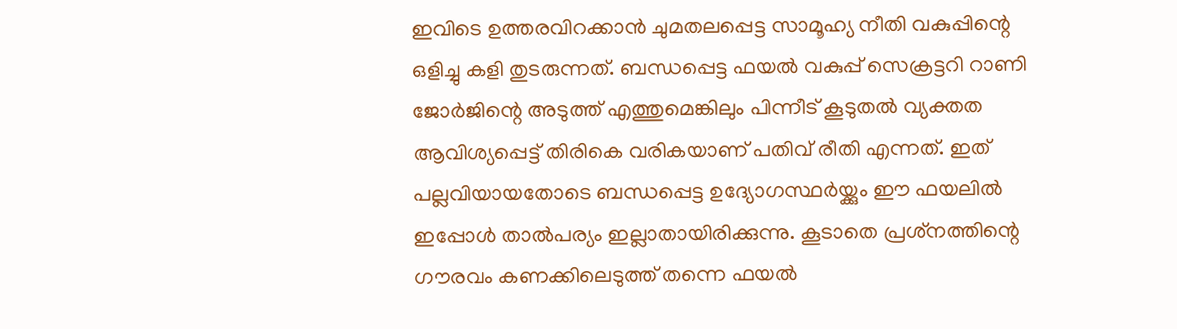ഇവിടെ ഉത്തരവിറക്കാൻ ചുമതലപ്പെട്ട സാമൂഹ്യ നീതി വകുപ്പിന്റെ ഒളിച്ചു കളി തുടരുന്നത്. ബന്ധപ്പെട്ട ഫയൽ വകുപ്പ് സെക്രട്ടറി റാണി ജോർജിന്റെ അടുത്ത് എത്തുമെങ്കിലും പിന്നീട് കൂടുതൽ വ്യക്തത ആവിശ്യപ്പെട്ട് തിരികെ വരികയാണ് പതിവ് രീതി എന്നത്. ഇത് പല്ലവിയായതോടെ ബന്ധപ്പെട്ട ഉദ്യോഗസ്ഥർയ്ക്കും ഈ ഫയലിൽ ഇപ്പോൾ താൽപര്യം ഇല്ലാതായിരിക്കുന്നു. കൂടാതെ പ്രശ്‌നത്തിന്റെ ഗൗരവം കണക്കിലെടുത്ത് തന്നെ ഫയൽ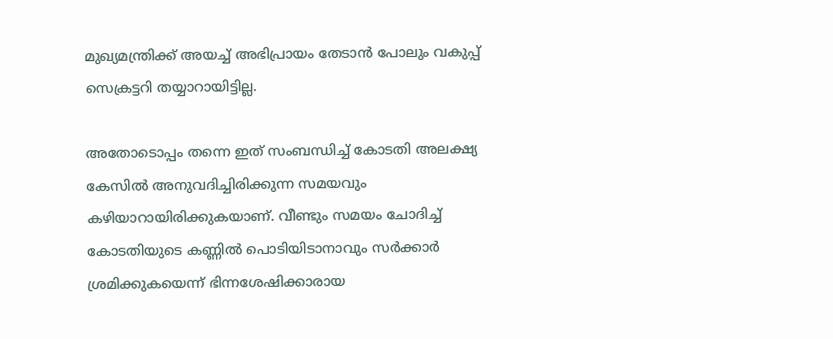മുഖ്യമന്ത്രിക്ക് അയച്ച് അഭിപ്രായം തേടാൻ പോലും വകുപ്പ് സെക്രട്ടറി തയ്യാറായിട്ടില്ല.

അതോടൊപ്പം തന്നെ ഇത് സംബന്ധിച്ച് കോടതി അലക്ഷ്യ കേസിൽ അനുവദിച്ചിരിക്കുന്ന സമയവും കഴിയാറായിരിക്കുകയാണ്. വീണ്ടും സമയം ചോദിച്ച് കോടതിയുടെ കണ്ണിൽ പൊടിയിടാനാവും സർക്കാർ ശ്രമിക്കുകയെന്ന് ഭിന്നശേഷിക്കാരായ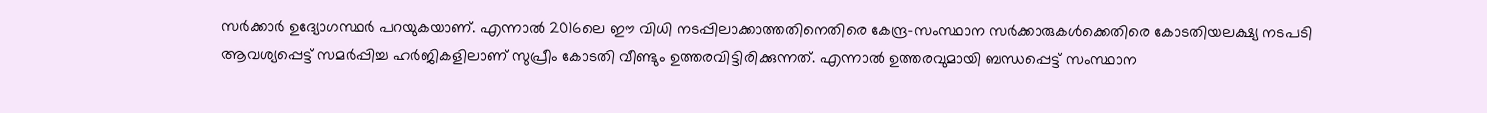സർക്കാർ ഉദ്യോഗസ്ഥർ പറയുകയാണ്. എന്നാൽ 2016ലെ ഈ വിധി നടപ്പിലാക്കാത്തതിനെതിരെ കേന്ദ്ര-സംസ്ഥാന സർക്കാരുകൾക്കെതിരെ കോടതിയലക്ഷ്യ നടപടി ആവശ്യപ്പെട്ട് സമർപ്പിച്ച ഹർജികളിലാണ് സുപ്രീം കോടതി വീണ്ടും ഉത്തരവിട്ടിരിക്കുന്നത്. എന്നാൽ ഉത്തരവുമായി ബന്ധപ്പെട്ട് സംസ്ഥാന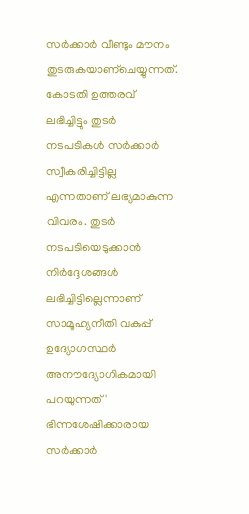സർക്കാർ വീണ്ടും മൗനം തുടരുകയാണ്ചെയ്യുന്നത്. കോടതി ഉത്തരവ് ലഭിച്ചിട്ടും തുടർ നടപടികൾ സർക്കാർ സ്വീകരിച്ചിട്ടില്ല എന്നതാണ് ലഭ്യമാകുന്ന വിവരം. തുടർ നടപടിയെടുക്കാൻ നിർദ്ദേശങ്ങൾ ലഭിച്ചിട്ടില്ലെന്നാണ് സാമൂഹ്യനീതി വകുപ്പ് ഉദ്യോഗസ്ഥർ അനൗദ്യോഗികമായി പറയുന്നത് ' ഭിന്നശേഷിക്കാരായ സർക്കാർ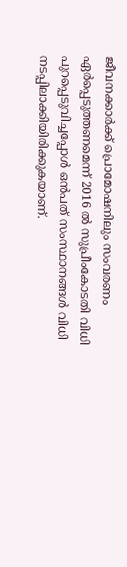ജീവനക്കാർക്ക് പ്രൊമോഷനിലും സംവരണം ഏർപ്പെടുത്തണമെന്ന് 2016 ൽ സുപ്രീംകോടതി വിധി പുറപ്പെടുവിച്ചപ്പോൾ ഒൻപത് സംസ്ഥാനങ്ങൾ വിധി നടപ്പിലാക്കിയിരിക്കുകയാണ്.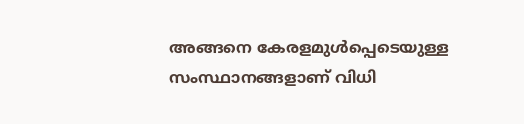അങ്ങനെ കേരളമുൾപ്പെടെയുള്ള സംസ്ഥാനങ്ങളാണ് വിധി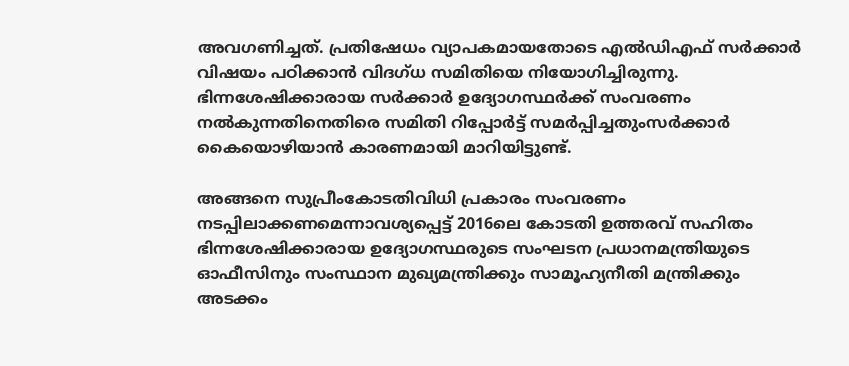അവഗണിച്ചത്. പ്രതിഷേധം വ്യാപകമായതോടെ എൽഡിഎഫ് സർക്കാർ വിഷയം പഠിക്കാൻ വിദഗ്ധ സമിതിയെ നിയോഗിച്ചിരുന്നു. ഭിന്നശേഷിക്കാരായ സർക്കാർ ഉദ്യോഗസ്ഥർക്ക് സംവരണം നൽകുന്നതിനെതിരെ സമിതി റിപ്പോർട്ട് സമർപ്പിച്ചതുംസർക്കാർ കൈയൊഴിയാൻ കാരണമായി മാറിയിട്ടുണ്ട്.

അങ്ങനെ സുപ്രീംകോടതിവിധി പ്രകാരം സംവരണം നടപ്പിലാക്കണമെന്നാവശ്യപ്പെട്ട് 2016ലെ കോടതി ഉത്തരവ് സഹിതം ഭിന്നശേഷിക്കാരായ ഉദ്യോഗസ്ഥരുടെ സംഘടന പ്രധാനമന്ത്രിയുടെ ഓഫീസിനും സംസ്ഥാന മുഖ്യമന്ത്രിക്കും സാമൂഹ്യനീതി മന്ത്രിക്കും അടക്കം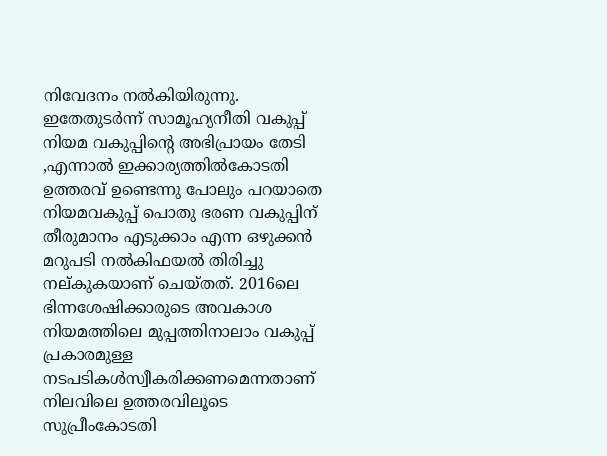നിവേദനം നൽകിയിരുന്നു. ഇതേതുടർന്ന് സാമൂഹ്യനീതി വകുപ്പ് നിയമ വകുപ്പിന്റെ അഭിപ്രായം തേടി ,എന്നാൽ ഇക്കാര്യത്തിൽകോടതി ഉത്തരവ് ഉണ്ടെന്നു പോലും പറയാതെ നിയമവകുപ്പ് പൊതു ഭരണ വകുപ്പിന് തീരുമാനം എടുക്കാം എന്ന ഒഴുക്കൻ മറുപടി നൽകിഫയൽ തിരിച്ചു നല്കുകയാണ് ചെയ്തത്. 2016ലെ ഭിന്നശേഷിക്കാരുടെ അവകാശ നിയമത്തിലെ മുപ്പത്തിനാലാം വകുപ്പ് പ്രകാരമുള്ള നടപടികൾസ്വീകരിക്കണമെന്നതാണ് നിലവിലെ ഉത്തരവിലൂടെ സുപ്രീംകോടതി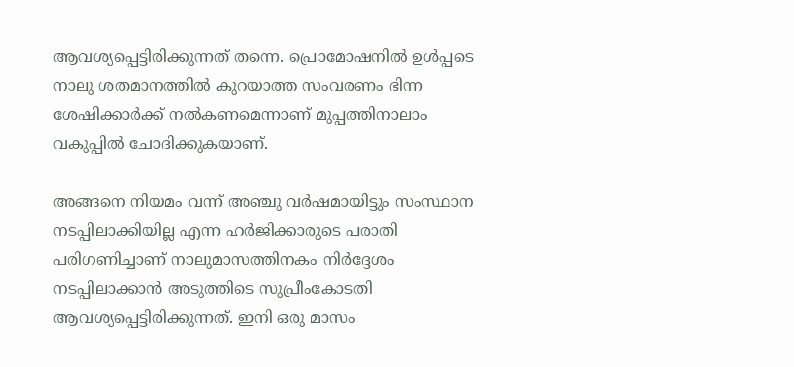ആവശ്യപ്പെട്ടിരിക്കുന്നത് തന്നെ. പ്രൊമോഷനിൽ ഉൾപ്പടെ നാലു ശതമാനത്തിൽ കുറയാത്ത സംവരണം ഭിന്ന ശേഷിക്കാർക്ക് നൽകണമെന്നാണ് മുപ്പത്തിനാലാം വകുപ്പിൽ ചോദിക്കുകയാണ്.

അങ്ങനെ നിയമം വന്ന് അഞ്ചു വർഷമായിട്ടും സംസ്ഥാന നടപ്പിലാക്കിയില്ല എന്ന ഹർജിക്കാരുടെ പരാതി പരിഗണിച്ചാണ് നാലുമാസത്തിനകം നിർദ്ദേശം നടപ്പിലാക്കാൻ അടുത്തിടെ സുപ്രീംകോടതി ആവശ്യപ്പെട്ടിരിക്കുന്നത്. ഇനി ഒരു മാസം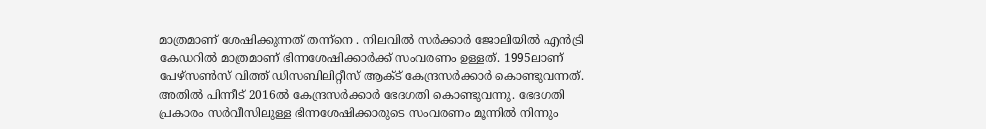മാത്രമാണ് ശേഷിക്കുന്നത് തന്ന്നെ . നിലവിൽ സർക്കാർ ജോലിയിൽ എൻട്രി കേഡറിൽ മാത്രമാണ് ഭിന്നശേഷിക്കാർക്ക് സംവരണം ഉള്ളത്. 1995ലാണ് പേഴ്‌സൺസ് വിത്ത് ഡിസബിലിറ്റീസ് ആക്ട് കേന്ദ്രസർക്കാർ കൊണ്ടുവന്നത്. അതിൽ പിന്നീട് 2016ൽ കേന്ദ്രസർക്കാർ ഭേദഗതി കൊണ്ടുവന്നു. ഭേദഗതി പ്രകാരം സർവീസിലുള്ള ഭിന്നശേഷിക്കാരുടെ സംവരണം മൂന്നിൽ നിന്നും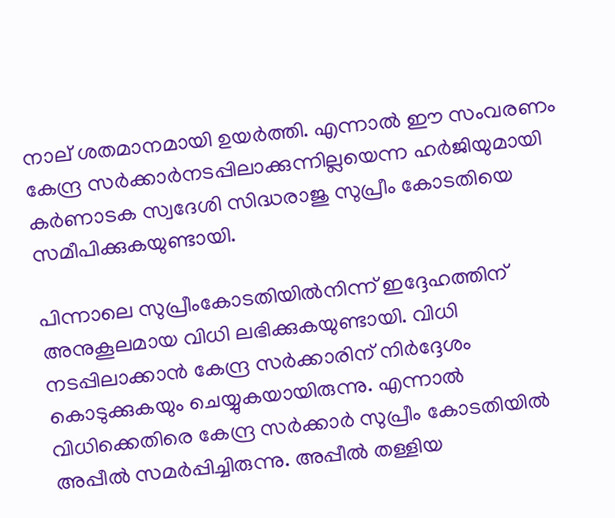നാല് ശതമാനമായി ഉയർത്തി. എന്നാൽ ഈ സംവരണം കേന്ദ്ര സർക്കാർനടപ്പിലാക്കുന്നില്ലയെന്ന ഹർജിയുമായി കർണാടക സ്വദേശി സിദ്ധരാജു സുപ്രീം കോടതിയെ സമീപിക്കുകയുണ്ടായി.

പിന്നാലെ സുപ്രീംകോടതിയിൽനിന്ന് ഇദ്ദേഹത്തിന് അനുകൂലമായ വിധി ലഭിക്കുകയുണ്ടായി. വിധി നടപ്പിലാക്കാൻ കേന്ദ്ര സർക്കാരിന് നിർദ്ദേശം കൊടുക്കുകയും ചെയ്യുകയായിരുന്നു. എന്നാൽ വിധിക്കെതിരെ കേന്ദ്ര സർക്കാർ സുപ്രീം കോടതിയിൽ അപ്പീൽ സമർപ്പിച്ചിരുന്നു. അപ്പീൽ തള്ളിയ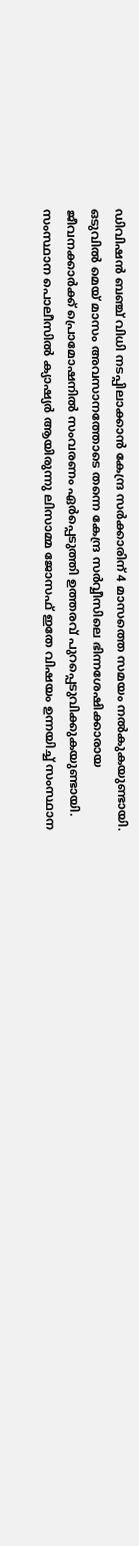ഡിവിഷൻ ബഞ്ച് വിധി നടപ്പിലാക്കാൻ കേന്ദ്ര സർക്കാരിന് 4 മാസത്തെ സമയം നൽകുകയുണ്ടായി. ഒടുവിൽ മെയ് മാസം അവസാനത്തോടെ തന്നെ കേന്ദ്ര സർവ്വീസിലെ ഭിന്നശേഷിക്കാരായ ജീവനക്കാർക്ക് പ്രൊമോഷനിൽ സംവരണം ഏർപ്പെടുത്തി ഉത്തരവ് പുറപ്പെടുവിക്കുകയുണ്ടായി. സംസ്ഥാന പൊലീസിൽ ക്യാഷ്യർ ആയിരുന്നു ലിസാമ്മ ജോസഫ് ഇതേ വിഷയം ഉന്നയിച്ച് സംസ്ഥാന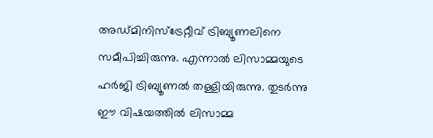അഡ്‌മിനിസ്‌ട്രേറ്റീവ് ട്രിബ്യൂണലിനെ സമീപിച്ചിരുന്നു. എന്നാൽ ലിസാമ്മയുടെ ഹർജി ട്രിബ്യൂണൽ തള്ളിയിരുന്നു. തുടർന്നു ഈ വിഷയത്തിൽ ലിസാമ്മ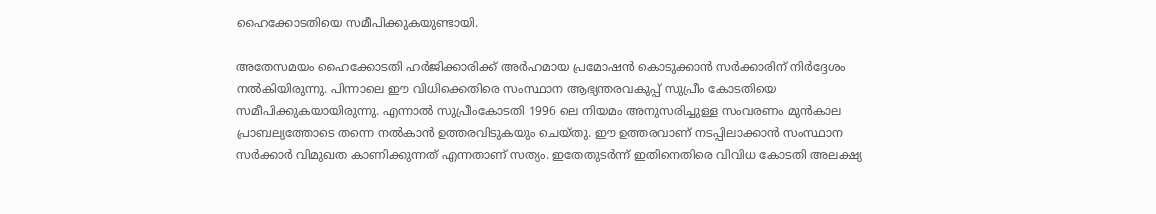ഹൈക്കോടതിയെ സമീപിക്കുകയുണ്ടായി.

അതേസമയം ഹൈക്കോടതി ഹർജിക്കാരിക്ക് അർഹമായ പ്രമോഷൻ കൊടുക്കാൻ സർക്കാരിന് നിർദ്ദേശം നൽകിയിരുന്നു. പിന്നാലെ ഈ വിധിക്കെതിരെ സംസ്ഥാന ആഭ്യന്തരവകുപ്പ് സുപ്രീം കോടതിയെ സമീപിക്കുകയായിരുന്നു. എന്നാൽ സുപ്രീംകോടതി 1996 ലെ നിയമം അനുസരിച്ചുള്ള സംവരണം മുൻകാല പ്രാബല്യത്തോടെ തന്നെ നൽകാൻ ഉത്തരവിടുകയും ചെയ്തു. ഈ ഉത്തരവാണ് നടപ്പിലാക്കാൻ സംസ്ഥാന സർക്കാർ വിമുഖത കാണിക്കുന്നത് എന്നതാണ് സത്യം. ഇതേതുടർന്ന് ഇതിനെതിരെ വിവിധ കോടതി അലക്ഷ്യ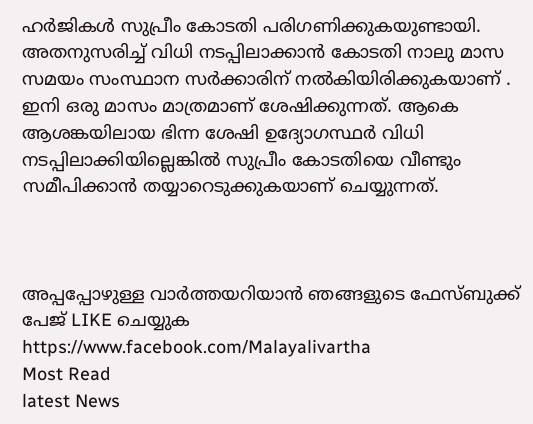ഹർജികൾ സുപ്രീം കോടതി പരിഗണിക്കുകയുണ്ടായി. അതനുസരിച്ച് വിധി നടപ്പിലാക്കാൻ കോടതി നാലു മാസ സമയം സംസ്ഥാന സർക്കാരിന് നൽകിയിരിക്കുകയാണ് . ഇനി ഒരു മാസം മാത്രമാണ് ശേഷിക്കുന്നത്. ആകെ ആശങ്കയിലായ ഭിന്ന ശേഷി ഉദ്യോഗസ്ഥർ വിധി നടപ്പിലാക്കിയില്ലെങ്കിൽ സുപ്രീം കോടതിയെ വീണ്ടും സമീപിക്കാൻ തയ്യാറെടുക്കുകയാണ് ചെയ്യുന്നത്.



അപ്പപ്പോഴുള്ള വാര്‍ത്തയറിയാന്‍ ഞങ്ങളുടെ ഫേസ്‌ബുക്ക്‌ പേജ് LIKE ചെയ്യുക
https://www.facebook.com/Malayalivartha
Most Read
latest News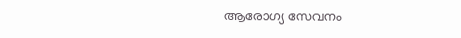ആരോഗ്യ സേവനം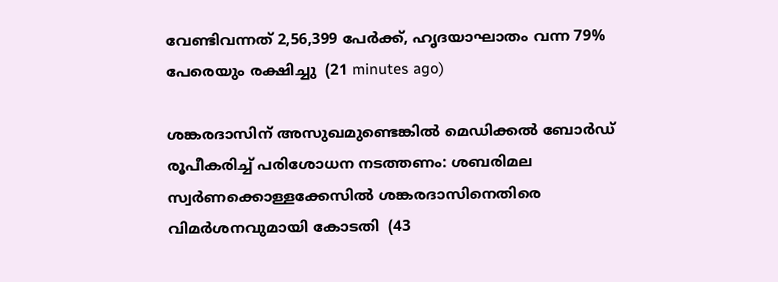വേണ്ടിവന്നത് 2,56,399 പേര്‍ക്ക്, ഹൃദയാഘാതം വന്ന 79% പേരെയും രക്ഷിച്ചു  (21 minutes ago)

ശങ്കരദാസിന് അസുഖമുണ്ടെങ്കില്‍ മെഡിക്കല്‍ ബോര്‍ഡ് രൂപീകരിച്ച് പരിശോധന നടത്തണം: ശബരിമല സ്വര്‍ണക്കൊള്ളക്കേസില്‍ ശങ്കരദാസിനെതിരെ വിമര്‍ശനവുമായി കോടതി  (43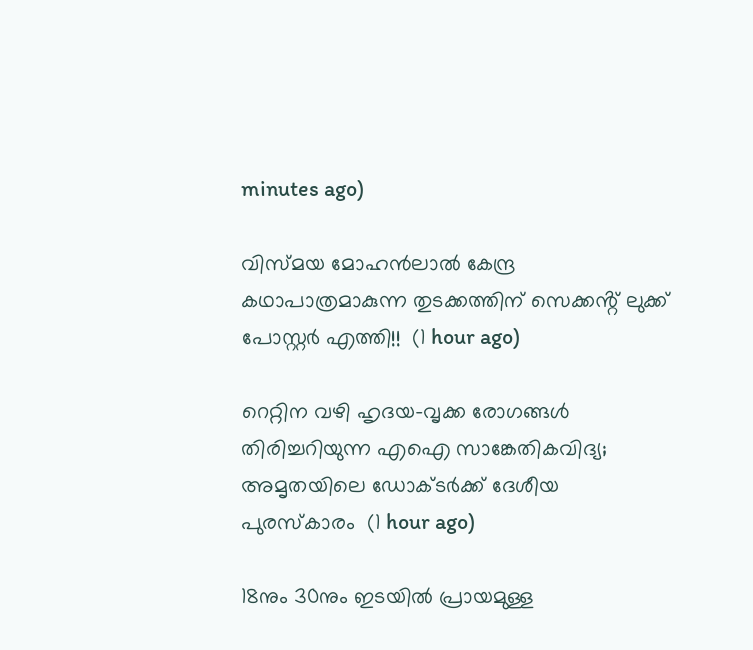minutes ago)

വിസ്മയ മോഹൻലാൽ കേന്ദ്ര കഥാപാത്രമാകുന്ന തുടക്കത്തിന് സെക്കൻ്റ് ലുക്ക് പോസ്റ്റർ എത്തി!!  (1 hour ago)

റെറ്റിന വഴി ഹൃദയ-വൃക്ക രോഗങ്ങൾ തിരിച്ചറിയുന്ന എഐ സാങ്കേതികവിദ്യ; അമൃതയിലെ ഡോക്ടർക്ക് ദേശീയ പുരസ്‌കാരം  (1 hour ago)

18നും 30നും ഇടയില്‍ പ്രായമുള്ള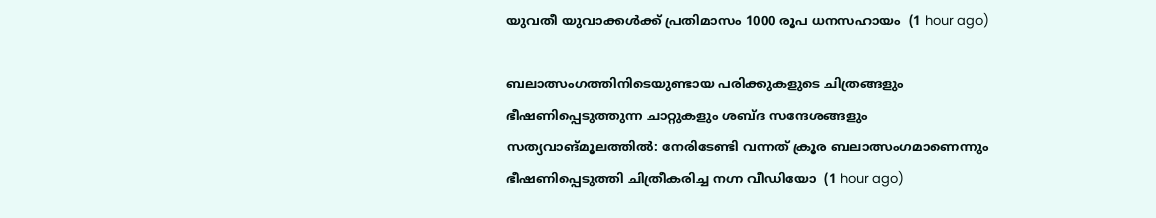യുവതീ യുവാക്കള്‍ക്ക് പ്രതിമാസം 1000 രൂപ ധനസഹായം  (1 hour ago)

ബലാത്സംഗത്തിനിടെയുണ്ടായ പരിക്കുകളുടെ ചിത്രങ്ങളും ഭീഷണിപ്പെടുത്തുന്ന ചാറ്റുകളും ശബ്‌ദ സന്ദേശങ്ങളും സത്യവാങ്‌മൂലത്തിൽ: നേരിടേണ്ടി വന്നത് ക്രൂര ബലാത്സംഗമാണെന്നും ഭീഷണിപ്പെടുത്തി ചിത്രീകരിച്ച നഗ്ന വീഡിയോ  (1 hour ago)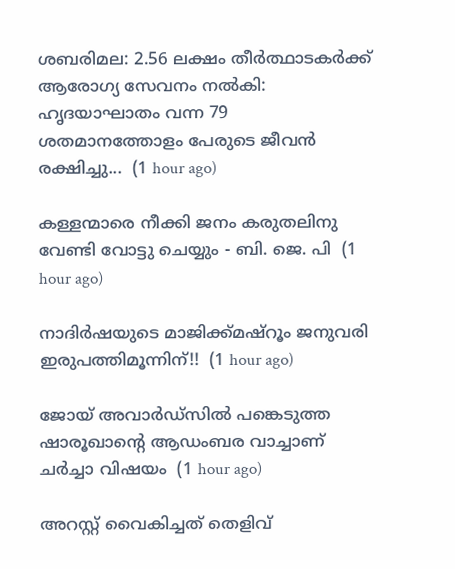ശബരിമല: 2.56 ലക്ഷം തീര്‍ത്ഥാടകര്‍ക്ക് ആരോഗ്യ സേവനം നല്‍കി: ഹൃദയാഘാതം വന്ന 79 ശതമാനത്തോളം പേരുടെ ജീവന്‍ രക്ഷിച്ചു...  (1 hour ago)

കള്ളന്മാരെ നീക്കി ജനം കരുതലിനു വേണ്ടി വോട്ടു ചെയ്യും - ബി. ജെ. പി  (1 hour ago)

നാദിർഷയുടെ മാജിക്ക്മഷ്റൂം ജനുവരി ഇരുപത്തിമൂന്നിന്!!  (1 hour ago)

ജോയ് അവാര്‍ഡ്‌സില്‍ പങ്കെടുത്ത ഷാരൂഖാന്റെ ആഡംബര വാച്ചാണ് ചര്‍ച്ചാ വിഷയം  (1 hour ago)

അറസ്റ്റ് വൈകിച്ചത് തെളിവ്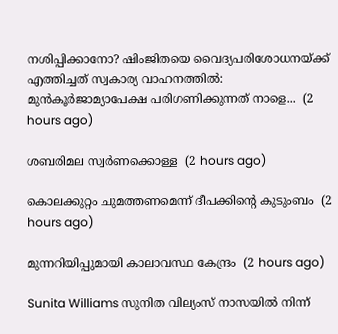നശിപ്പിക്കാനോ? ഷിംജിതയെ വൈദ്യപരിശോധനയ്ക്ക് എത്തിച്ചത് സ്വകാര്യ വാഹനത്തില്‍: മുൻകൂർജാമ്യാപേക്ഷ പരിഗണിക്കുന്നത് നാളെ...  (2 hours ago)

ശബരിമല സ്വർണക്കൊള്ള  (2 hours ago)

കൊലക്കുറ്റം ചുമത്തണമെന്ന് ദീപക്കിന്റെ കുടുംബം  (2 hours ago)

മുന്നറിയിപ്പുമായി കാലാവസ്ഥ കേന്ദ്രം  (2 hours ago)

Sunita Williams സുനിത വില്യംസ് നാസയിൽ നിന്ന്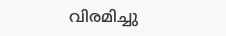വിരമിച്ചു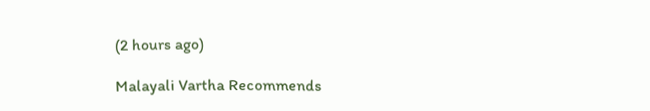(2 hours ago)

Malayali Vartha Recommends